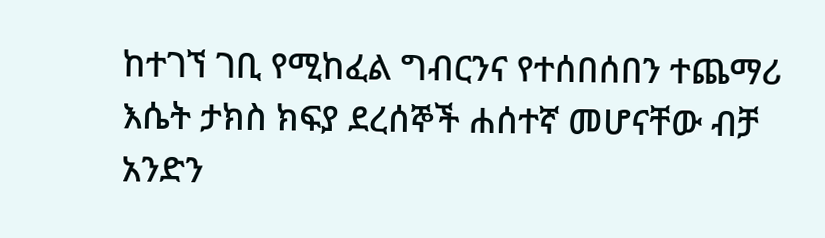ከተገኘ ገቢ የሚከፈል ግብርንና የተሰበሰበን ተጨማሪ እሴት ታክስ ክፍያ ደረሰኞች ሐሰተኛ መሆናቸው ብቻ አንድን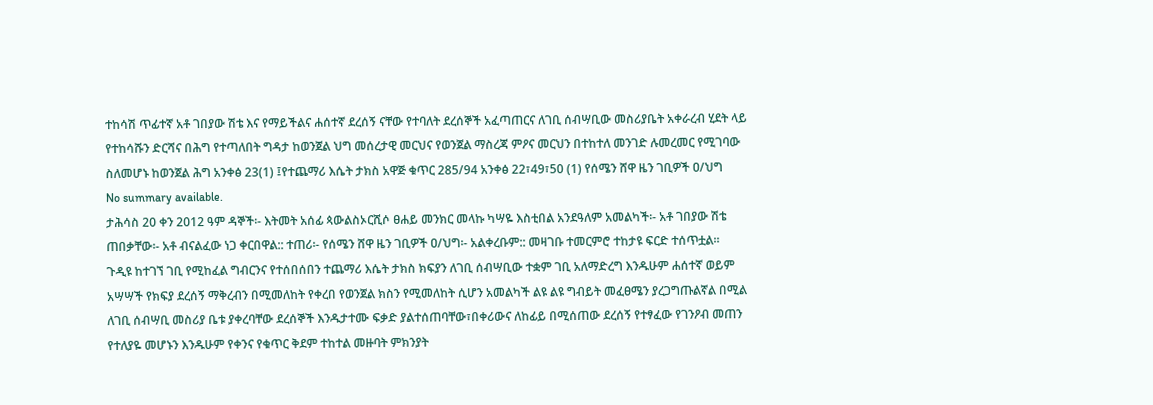ተከሳሽ ጥፊተኛ አቶ ገበያው ሽቴ እና የማይችልና ሐሰተኛ ደረሰኝ ናቸው የተባለት ደረሰኞች አፈጣጠርና ለገቢ ሰብሣቢው መስሪያቤት አቀራረብ ሂደት ላይ የተከሳሹን ድርሻና በሕግ የተጣለበት ግዳታ ከወንጀል ህግ መሰረታዊ መርህና የወንጀል ማስረጃ ምዖና መርህን በተከተለ መንገድ ሉመረመር የሚገባው ስለመሆኑ ከወንጀል ሕግ አንቀፅ 23(1) ፤የተጨማሪ እሴት ታክስ አዋጅ ቁጥር 285/94 አንቀፅ 22፣49፣50 (1) የሰሜን ሸዋ ዜን ገቢዎች ዐ/ህግ
No summary available.
ታሕሳስ 20 ቀን 2012 ዓም ዳኞች፡- እትመት አሰፊ ጳውልስኦርሺሶ ፀሐይ መንክር መላኩ ካሣዬ እስቲበል አንደዓለም አመልካች፡- አቶ ገበያው ሽቴ ጠበቃቸው፡- አቶ ብናልፈው ነጋ ቀርበዋል:: ተጠሪ፡- የሰሜን ሸዋ ዜን ገቢዎች ዐ/ህግ፡- አልቀረቡም:: መዛገቡ ተመርምሮ ተከታዩ ፍርድ ተሰጥቷል።
ጉዲዩ ከተገኘ ገቢ የሚከፈል ግብርንና የተሰበሰበን ተጨማሪ እሴት ታክስ ክፍያን ለገቢ ሰብሣቢው ተቋም ገቢ አለማድረግ እንዱሁም ሐሰተኛ ወይም አሣሣች የክፍያ ደረሰኝ ማቅረብን በሚመለከት የቀረበ የወንጀል ክስን የሚመለከት ሲሆን አመልካች ልዩ ልዩ ግብይት መፈፀሜን ያረጋግጡልኛል በሚል ለገቢ ሰብሣቢ መስሪያ ቤቱ ያቀረባቸው ደረሰኞች እንዱታተሙ ፍቃድ ያልተሰጠባቸው፣በቀሪውና ለከፊይ በሚሰጠው ደረሰኝ የተፃፈው የገንዖብ መጠን የተለያዬ መሆኑን እንዱሁም የቀንና የቁጥር ቅደም ተከተል መዙባት ምክንያት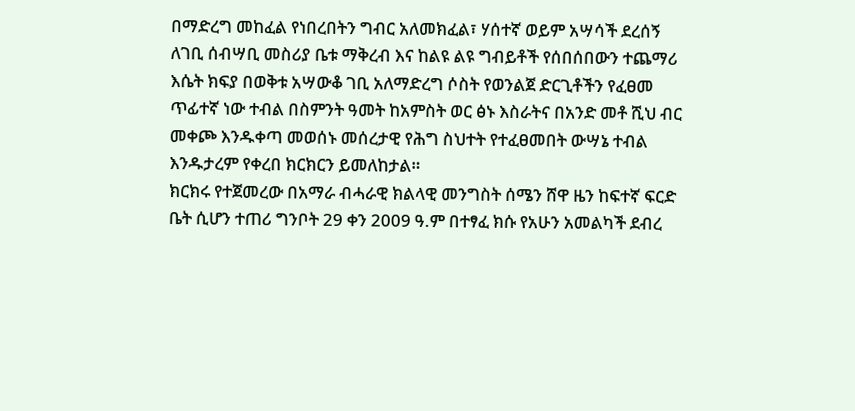በማድረግ መከፈል የነበረበትን ግብር አለመክፈል፣ ሃሰተኛ ወይም አሣሳች ደረሰኝ ለገቢ ሰብሣቢ መስሪያ ቤቱ ማቅረብ እና ከልዩ ልዩ ግብይቶች የሰበሰበውን ተጨማሪ እሴት ክፍያ በወቅቱ አሣውቆ ገቢ አለማድረግ ሶስት የወንልጀ ድርጊቶችን የፈፀመ ጥፊተኛ ነው ተብል በስምንት ዓመት ከአምስት ወር ፅኑ እስራትና በአንድ መቶ ሺህ ብር መቀጮ እንዱቀጣ መወሰኑ መሰረታዊ የሕግ ስህተት የተፈፀመበት ውሣኔ ተብል እንዱታረም የቀረበ ክርክርን ይመለከታል።
ክርክሩ የተጀመረው በአማራ ብሓራዊ ክልላዊ መንግስት ሰሜን ሸዋ ዜን ከፍተኛ ፍርድ ቤት ሲሆን ተጠሪ ግንቦት 29 ቀን 2009 ዓ.ም በተፃፈ ክሱ የአሁን አመልካች ደብረ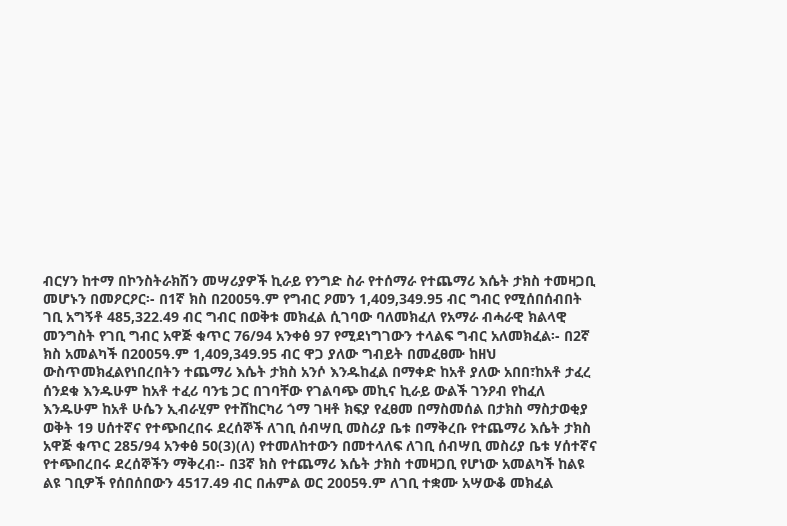ብርሃን ከተማ በኮንስትራክሽን መሣሪያዎች ኪራይ የንግድ ስራ የተሰማራ የተጨማሪ እሴት ታክስ ተመዛጋቢ መሆኑን በመዖርዖር፡- በ1ኛ ክስ በ2005ዓ.ም የግብር ዖመን 1,409,349.95 ብር ግብር የሚሰበሰብበት ገቢ አግኝቶ 485,322.49 ብር ግብር በወቅቱ መክፈል ሲገባው ባለመክፈለ የአማራ ብሓራዊ ክልላዊ መንግስት የገቢ ግብር አዋጅ ቁጥር 76/94 አንቀፅ 97 የሚደነግገውን ተላልፍ ግብር አለመክፈል፡- በ2ኛ ክስ አመልካች በ2005ዓ.ም 1,409,349.95 ብር ዋጋ ያለው ግብይት በመፈፀሙ ከዘህ ውስጥመክፈልየነበረበትን ተጨማሪ እሴት ታክስ አንሶ እንዱከፈል በማቀድ ከአቶ ያለው አበበ፣ከአቶ ታፈረ ሰንደቁ እንዱሁም ከአቶ ተፈሪ ባንቴ ጋር በገባቸው የገልባጭ መኪና ኪራይ ውልች ገንዖብ የከፈለ እንዱሁም ከአቶ ሁሴን ኢብራሂም የተሸከርካሪ ጎማ ገዛቶ ክፍያ የፈፀመ በማስመሰል በታክስ ማስታወቂያ ወቅት 19 ሀሰተኛና የተጭበረበሩ ደረሰኞች ለገቢ ሰብሣቢ መስሪያ ቤቱ በማቅረቡ የተጨማሪ እሴት ታክስ አዋጅ ቁጥር 285/94 አንቀፅ 50(3)(ለ) የተመለከተውን በመተላለፍ ለገቢ ሰብሣቢ መስሪያ ቤቱ ሃሰተኛና የተጭበረበሩ ደረሰኞችን ማቅረብ፡- በ3ኛ ክስ የተጨማሪ እሴት ታክስ ተመዛጋቢ የሆነው አመልካች ከልዩ ልዩ ገቢዎች የሰበሰበውን 4517.49 ብር በሐምል ወር 2005ዓ.ም ለገቢ ተቋሙ አሣውቆ መክፈል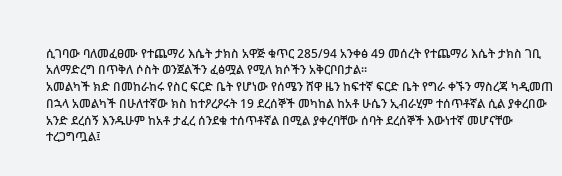ሲገባው ባለመፈፀሙ የተጨማሪ እሴት ታክስ አዋጅ ቁጥር 285/94 አንቀፅ 49 መሰረት የተጨማሪ እሴት ታክስ ገቢ አለማድረግ በጥቅለ ሶስት ወንጀልችን ፈፅሟል የሚለ ክሶችን አቅርቦበታል።
አመልካች ክድ በመከራከሩ የስር ፍርድ ቤት የሆነው የሰሜን ሸዋ ዜን ከፍተኛ ፍርድ ቤት የግራ ቀኙን ማስረጃ ካዲመጠ በኋላ አመልካች በሁለተኛው ክስ ከተዖረዖሩት 19 ደረሰኞች መካከል ከአቶ ሁሴን ኢብራሂም ተሰጥቶኛል ሲል ያቀረበው አንድ ደረሰኝ እንዱሁም ከአቶ ታፈረ ሰንደቁ ተሰጥቶኛል በሚል ያቀረባቸው ሰባት ደረሰኞች እውነተኛ መሆናቸው ተረጋግጧል፤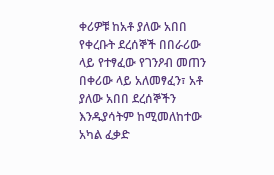ቀሪዎቹ ከአቶ ያለው አበበ የቀረቡት ደረሰኞች በበራሪው ላይ የተፃፈው የገንዖብ መጠን በቀሪው ላይ አለመፃፈን፣ አቶ ያለው አበበ ደረሰኞችን እንዱያሳትም ከሚመለከተው አካል ፈቃድ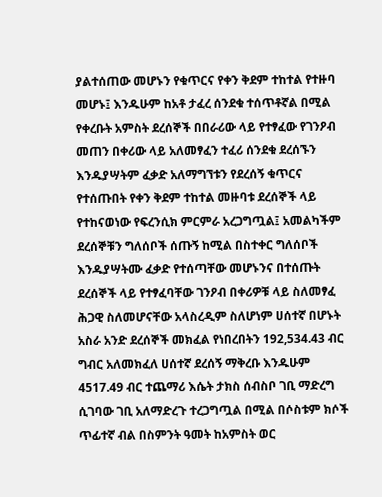ያልተሰጠው መሆኑን የቁጥርና የቀን ቅደም ተከተል የተዙባ መሆኑ፤ እንዱሁም ከአቶ ታፈረ ሰንደቁ ተሰጥቶኛል በሚል የቀረቡት አምስት ደረሰኞች በበራሪው ላይ የተፃፈው የገንዖብ መጠን በቀሪው ላይ አለመፃፈን ተፈሪ ሰንደቁ ደረሰኙን እንዱያሣትም ፈቃድ አለማግኘቱን የደረሰኝ ቁጥርና የተሰጡበት የቀን ቅደም ተከተል መዙባቱ ደረሰኞች ላይ የተከናወነው የፍረንሲክ ምርምራ አረጋግጧል፤ አመልካችም ደረሰኞቹን ግለሰቦች ሰጡኝ ከሚል በስተቀር ግለሰቦች እንዱያሣትሙ ፈቃድ የተሰጣቸው መሆኑንና በተሰጡት ደረሰኞች ላይ የተፃፈባቸው ገንዖብ በቀሪዎቹ ላይ ስለመፃፈ ሕጋዊ ስለመሆናቸው አላስረዲም ስለሆነም ሀሰተኛ በሆኑት አስራ አንድ ደረሰኞች መክፈል የነበረበትን 192,534.43 ብር ግብር አለመክፈለ ሀሰተኛ ደረሰኝ ማቅረቡ እንዱሁም 4517.49 ብር ተጨማሪ እሴት ታክስ ሰብስቦ ገቢ ማድረግ ሲገባው ገቢ አለማድረጉ ተረጋግጧል በሚል በሶስቱም ክሶች ጥፊተኛ ብል በስምንት ዓመት ከአምስት ወር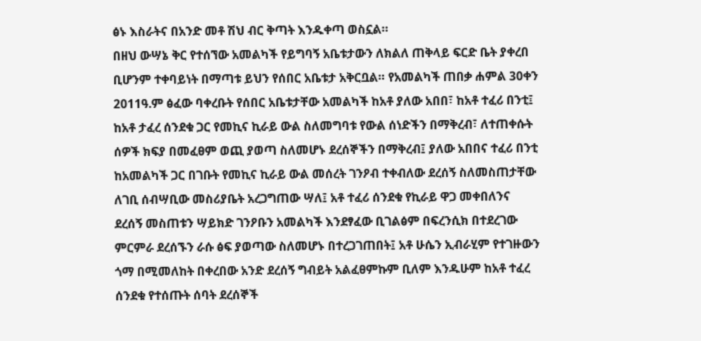ፅኑ እስራትና በአንድ መቶ ሽህ ብር ቅጣት እንዱቀጣ ወስኗል።
በዘህ ውሣኔ ቅር የተሰኘው አመልካች የይግባኝ አቤቱታውን ለክልለ ጠቅላይ ፍርድ ቤት ያቀረበ ቢሆንም ተቀባይነት በማጣቱ ይህን የሰበር አቤቱታ አቅርቧል። የአመልካች ጠበቃ ሐምል 30ቀን 2011ዓ.ም ፅፈው ባቀረቡት የሰበር አቤቱታቸው አመልካች ከአቶ ያለው አበበ፣ ከአቶ ተፈሪ በንቲ፤
ከአቶ ታፈረ ሰንደቁ ጋር የመኪና ኪራይ ውል ስለመግባቱ የውል ሰነድችን በማቅረብ፣ ለተጠቀሱት ሰዎች ክፍያ በመፈፀም ወጪ ያወጣ ስለመሆኑ ደረሰኞችን በማቅረብ፤ ያለው አበበና ተፈሪ በንቲ ከአመልካች ጋር በገቡት የመኪና ኪራይ ውል መሰረት ገንዖብ ተቀብለው ደረሰኝ ስለመስጠታቸው ለገቢ ሰብሣቢው መስሪያቤት አረጋግጠው ሣለ፤ አቶ ተፈሪ ሰንደቁ የኪራይ ዋጋ መቀበለንና ደረሰኝ መስጠቱን ሣይክድ ገንዖቡን አመልካች እንደፃፈው ቢገልፅም በፍረንሲክ በተደረገው ምርምራ ደረሰኙን ራሱ ፅፍ ያወጣው ስለመሆኑ በተረጋገጠበት፤ አቶ ሁሴን ኢብራሂም የተገዙውን ጎማ በሚመለከት በቀረበው አንድ ደረሰኝ ግብይት አልፈፀምኩም ቢለም እንዱሁም ከአቶ ተፈረ ሰንደቁ የተሰጡት ሰባት ደረሰኞች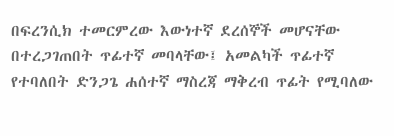በፍረንሲክ ተመርምረው እውነተኛ ደረሰኞች መሆናቸው በተረጋገጠበት ጥፊተኛ መባላቸው፤ አመልካች ጥፊተኛ የተባለበት ድንጋጌ ሐሰተኛ ማስረጃ ማቅረብ ጥፊት የሚባለው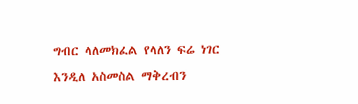ግብር ላለመክፈል የላለን ፍሬ ነገር እንዲለ አስመስል ማቅረብን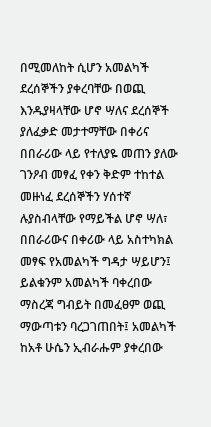በሚመለከት ሲሆን አመልካች ደረሰኞችን ያቀረባቸው በወጪ እንዱያዛላቸው ሆኖ ሣለና ደረሰኞች ያለፈቃድ መታተማቸው በቀሪና በበራሪው ላይ የተለያዬ መጠን ያለው ገንዖብ መፃፈ የቀን ቅድም ተከተል መዙነፈ ደረሰኞችን ሃሰተኛ ሉያስብላቸው የማይችል ሆኖ ሣለ፣ በበራሪውና በቀሪው ላይ አስተካክል መፃፍ የአመልካች ግዳታ ሣይሆን፤ ይልቁንም አመልካች ባቀረበው ማስረጃ ግብይት በመፈፀም ወጪ ማውጣቱን ባረጋገጠበት፤ አመልካች ከአቶ ሁሴን ኢብራሑም ያቀረበው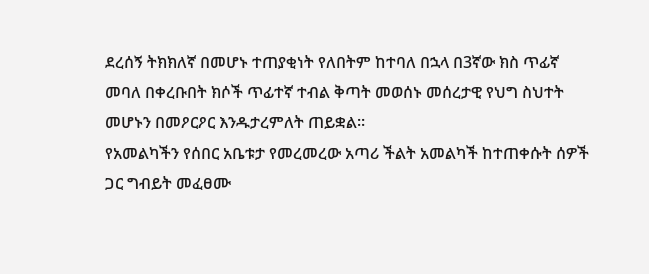ደረሰኝ ትክክለኛ በመሆኑ ተጠያቂነት የለበትም ከተባለ በኋላ በ3ኛው ክስ ጥፊኛ መባለ በቀረቡበት ክሶች ጥፊተኛ ተብል ቅጣት መወሰኑ መሰረታዊ የህግ ስህተት መሆኑን በመዖርዖር እንዱታረምለት ጠይቋል።
የአመልካችን የሰበር አቤቱታ የመረመረው አጣሪ ችልት አመልካች ከተጠቀሱት ሰዎች ጋር ግብይት መፈፀሙ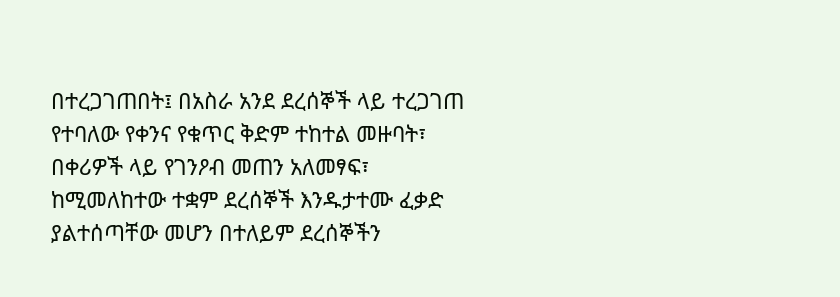በተረጋገጠበት፤ በአስራ አንደ ደረሰኞች ላይ ተረጋገጠ የተባለው የቀንና የቁጥር ቅድም ተከተል መዙባት፣ በቀሪዎች ላይ የገንዖብ መጠን አለመፃፍ፣ ከሚመለከተው ተቋም ደረሰኞች እንዱታተሙ ፈቃድ ያልተሰጣቸው መሆን በተለይም ደረሰኞችን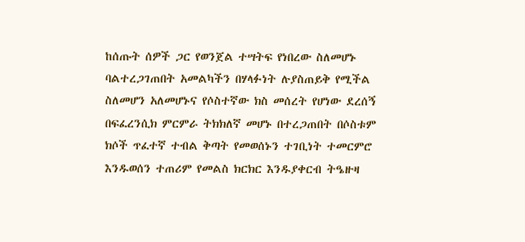ከሰጡት ሰዎች ጋር የወንጀል ተሣትፍ የነበረው ስለመሆኑ ባልተረጋገጠበት አመልካችን በሃላፉነት ሉያስጠይቅ የሚችል ስለመሆን አለመሆኑና የሶስተኛው ክስ መሰረት የሆነው ደረሰኝ በፍፈረንሲክ ምርምራ ትክክለኛ መሆኑ በተረጋጠበት በሶስቱም ክሶች ጥፈተኛ ተብል ቅጣት የመወሰኑን ተገቢነት ተመርምሮ እንዱወሰን ተጠሪም የመልስ ክርክር እንዱያቀርብ ትዔዙዛ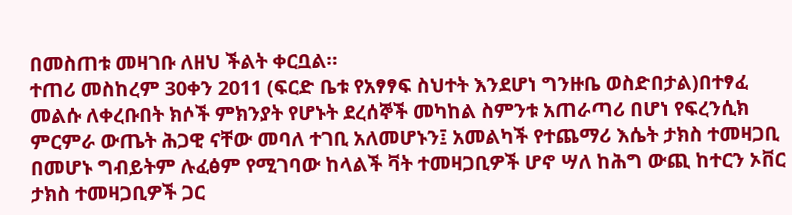በመስጠቱ መዛገቡ ለዘህ ችልት ቀርቧል።
ተጠሪ መስከረም 30ቀን 2011 (ፍርድ ቤቱ የአፃፃፍ ስህተት እንደሆነ ግንዙቤ ወስድበታል)በተፃፈ መልሱ ለቀረቡበት ክሶች ምክንያት የሆኑት ደረሰኞች መካከል ስምንቱ አጠራጣሪ በሆነ የፍረንሲክ ምርምራ ውጤት ሕጋዊ ናቸው መባለ ተገቢ አለመሆኑን፤ አመልካች የተጨማሪ እሴት ታክስ ተመዛጋቢ በመሆኑ ግብይትም ሉፈፅም የሚገባው ከላልች ቫት ተመዛጋቢዎች ሆኖ ሣለ ከሕግ ውጪ ከተርን ኦቨር ታክስ ተመዛጋቢዎች ጋር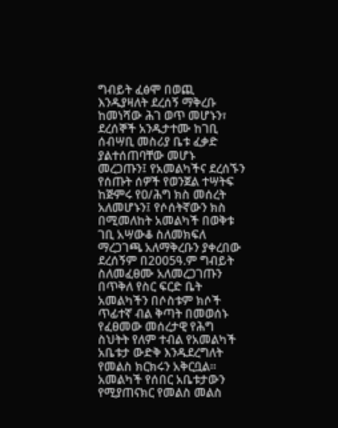ግብይት ፈፅሞ በወጪ እንዱያዛለት ደረሰኝ ማቅረቡ ከመነሻው ሕገ ወጥ መሆኑን፣ ደረሰኞች አንዱታተሙ ከገቢ ሰብሣቢ መስሪያ ቤቱ ፈቃድ ያልተሰጠባቸው መሆኑ መረጋጡን፤ የአመልካችና ደረሰኙን የሰጡት ሰዎች የወንጀል ተሣትፍ ከጅምሩ የዐ/ሕግ ክስ መሰረት አለመሆኑን፤ የሶሰትኛውን ክስ በሚመለከት አመልካች በወቅቱ ገቢ አሣውቆ ስለመክፍለ ማረጋገጫ አለማቅረቡን ያቀረበው ደረሰኝም በ2005ዓ.ም ግብይት ስለመፈፀሙ አለመረጋገጡን በጥቅለ የስር ፍርድ ቤት አመልካችን በሶስቱም ክሶች ጥፊተኛ ብል ቅጣት በመወሰኑ የፈፀመው መሰረታዊ የሕግ ስህትት የለም ተብል የአመልካች አቤቱታ ውድቅ እንዱደረግለት የመልስ ክርክሩን አቅርቧል።
አመልካች የሰበር አቤቱታውን የሚያጠናክር የመልስ መልስ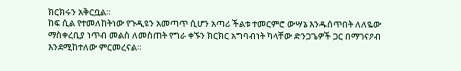ክርክሩን አቅርቧል።
ከፍ ሲል የተመለከትነው የጉዲዩን አመጣጥ ሲሆን አጣሪ ችልቱ ተመርምሮ ውሣኔ እንዱሰጥበት ለለዬው ማስቀረቢያ ነጥብ መልስ ለመስጠት የግራ ቀኙን ክርክር አግባብነት ካላቸው ድንጋጌዎች ጋር በማገናዖብ እንደሚከተለው ምርመረናል።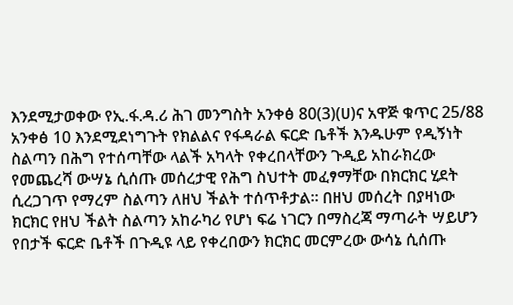እንደሚታወቀው የኢ.ፋ.ዳ.ሪ ሕገ መንግስት አንቀፅ 80(3)(ሀ)ና አዋጅ ቁጥር 25/88 አንቀፅ 10 እንደሚደነግጉት የክልልና የፋዳራል ፍርድ ቤቶች እንዱሁም የዲኝነት ስልጣን በሕግ የተሰጣቸው ላልች አካላት የቀረበላቸውን ጉዲይ አከራክረው የመጨረሻ ውሣኔ ሲሰጡ መሰረታዊ የሕግ ስህተት መፈፃማቸው በክርክር ሂደት ሲረጋገጥ የማረም ስልጣን ለዘህ ችልት ተሰጥቶታል። በዘህ መሰረት በያዛነው ክርክር የዘህ ችልት ስልጣን አከራካሪ የሆነ ፍሬ ነገርን በማስረጃ ማጣራት ሣይሆን የበታች ፍርድ ቤቶች በጉዲዩ ላይ የቀረበውን ክርክር መርምረው ውሳኔ ሲሰጡ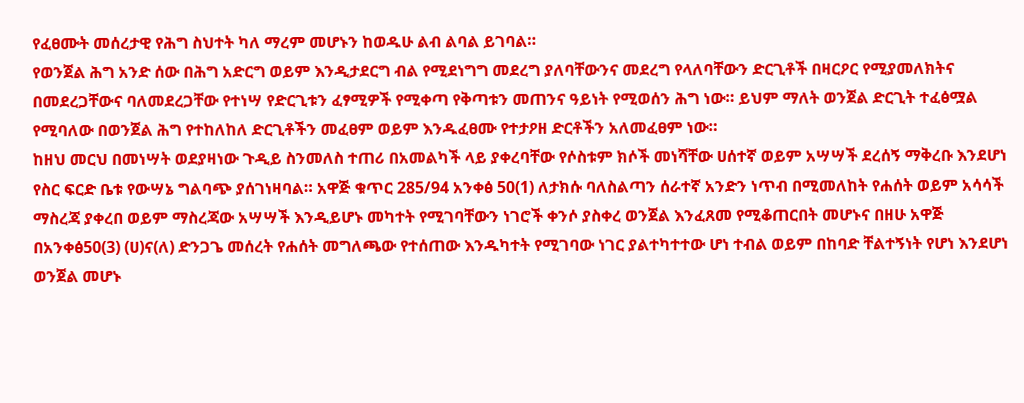የፈፀሙት መሰረታዊ የሕግ ስህተት ካለ ማረም መሆኑን ከወዱሁ ልብ ልባል ይገባል።
የወንጀል ሕግ አንድ ሰው በሕግ አድርግ ወይም እንዲታደርግ ብል የሚደነግግ መደረግ ያለባቸውንና መደረግ የላለባቸውን ድርጊቶች በዛርዖር የሚያመለክትና በመደረጋቸውና ባለመደረጋቸው የተነሣ የድርጊቱን ፈፃሚዎች የሚቀጣ የቅጣቱን መጠንና ዓይነት የሚወሰን ሕግ ነው። ይህም ማለት ወንጀል ድርጊት ተፈፅሟል የሚባለው በወንጀል ሕግ የተከለከለ ድርጊቶችን መፈፀም ወይም እንዱፈፀሙ የተታዖዘ ድርቶችን አለመፈፀም ነው።
ከዘህ መርህ በመነሣት ወደያዛነው ጉዲይ ስንመለስ ተጠሪ በአመልካች ላይ ያቀረባቸው የሶስቱም ክሶች መነሻቸው ሀሰተኛ ወይም አሣሣች ደረሰኝ ማቅረቡ እንደሆነ የስር ፍርድ ቤቱ የውሣኔ ግልባጭ ያሰገነዛባል። አዋጅ ቁጥር 285/94 አንቀፅ 50(1) ለታክሱ ባለስልጣን ሰራተኛ አንድን ነጥብ በሚመለከት የሐሰት ወይም አሳሳች ማስረጃ ያቀረበ ወይም ማስረጃው አሣሣች እንዲይሆኑ መካተት የሚገባቸውን ነገሮች ቀንሶ ያስቀረ ወንጀል እንፈጸመ የሚቆጠርበት መሆኑና በዘሁ አዋጅ በአንቀፅ50(3) (ሀ)ና(ለ) ድንጋጌ መሰረት የሐሰት መግለጫው የተሰጠው እንዱካተት የሚገባው ነገር ያልተካተተው ሆነ ተብል ወይም በከባድ ቸልተኝነት የሆነ እንደሆነ ወንጀል መሆኑ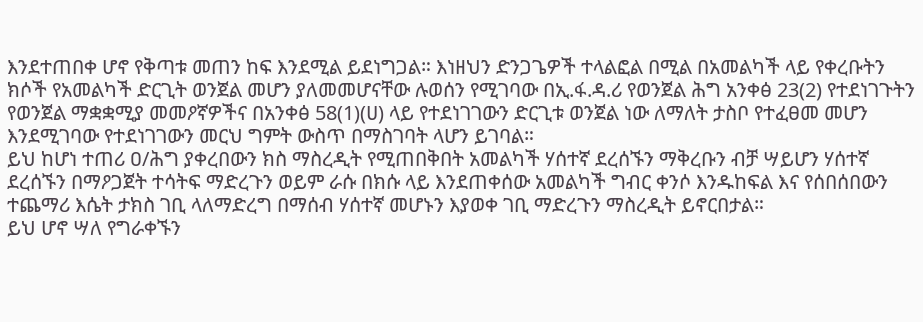እንደተጠበቀ ሆኖ የቅጣቱ መጠን ከፍ እንደሚል ይደነግጋል። እነዘህን ድንጋጌዎች ተላልፎል በሚል በአመልካች ላይ የቀረቡትን ክሶች የአመልካች ድርጊት ወንጀል መሆን ያለመመሆናቸው ሉወሰን የሚገባው በኢ.ፋ.ዳ.ሪ የወንጀል ሕግ አንቀፅ 23(2) የተደነገጉትን የወንጀል ማቋቋሚያ መመዖኛዎችና በአንቀፅ 58(1)(ሀ) ላይ የተደነገገውን ድርጊቱ ወንጀል ነው ለማለት ታስቦ የተፈፀመ መሆን እንደሚገባው የተደነገገውን መርህ ግምት ውስጥ በማስገባት ላሆን ይገባል።
ይህ ከሆነ ተጠሪ ዐ/ሕግ ያቀረበውን ክስ ማስረዲት የሚጠበቅበት አመልካች ሃሰተኛ ደረሰኙን ማቅረቡን ብቻ ሣይሆን ሃሰተኛ ደረሰኙን በማዖጋጀት ተሳትፍ ማድረጉን ወይም ራሱ በክሱ ላይ እንደጠቀሰው አመልካች ግብር ቀንሶ እንዱከፍል እና የሰበሰበውን ተጨማሪ እሴት ታክስ ገቢ ላለማድረግ በማሰብ ሃሰተኛ መሆኑን እያወቀ ገቢ ማድረጉን ማስረዲት ይኖርበታል።
ይህ ሆኖ ሣለ የግራቀኙን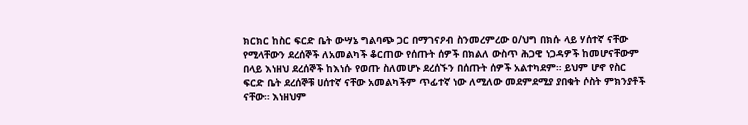ክርክር ከስር ፍርድ ቤት ውሣኔ ግልባጭ ጋር በማገናዖብ ስንመረምረው ዐ/ህግ በክሱ ላይ ሃሰተኛ ናቸው የሚላቸውን ደረሰኞች ለአመልካች ቆርጠው የሰጡት ሰዎች በክልለ ውስጥ ሕጋዊ ነጋዳዎች ከመሆናቸውም በላይ እነዘህ ደረሰኞች ከእነሱ የወጡ ስለመሆኑ ደረሰኙን በሰጡት ሰዎች አልተካደም። ይህም ሆኖ የስር ፍርድ ቤት ደረሰኞቹ ሀሰተኛ ናቸው አመልካችም ጥፊተኛ ነው ለሚለው መደምደሚያ ያበቁት ሶስት ምክንያቶች ናቸው። እነዘህም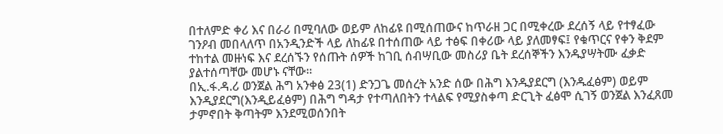በተለምድ ቀሪ እና በራሪ በሚባለው ወይም ለከፊዩ በሚሰጠውና ከጥራዘ ጋር በሚቀረው ደረሰኝ ላይ የተፃፈው ገንዖብ መበላለጥ በአንዲንድች ላይ ለከፊዩ በተሰጠው ላይ ተፅፍ በቀሪው ላይ ያለመፃፍ፤ የቁጥርና የቀን ቅደም ተከተል መዙነፍ እና ደረሰኙን የሰጡት ሰዎች ከገቢ ሰብሣቢው መስሪያ ቤት ደረሰኞችን እንዱያሣትሙ ፈቃድ ያልተሰጣቸው መሆኑ ናቸው።
በኢ.ፋ.ዳ.ሪ ወንጀል ሕግ አንቀፅ 23(1) ድንጋጌ መሰረት አንድ ሰው በሕግ እንዱያደርግ (እንዱፈፅም) ወይም እንዲያደርግ(እንዲይፈፅም) በሕግ ግዳታ የተጣለበትን ተላልፍ የሚያስቀጣ ድርጊት ፈፅሞ ሲገኝ ወንጀል እንፈጸመ ታምኖበት ቅጣትም እንደሚወሰንበት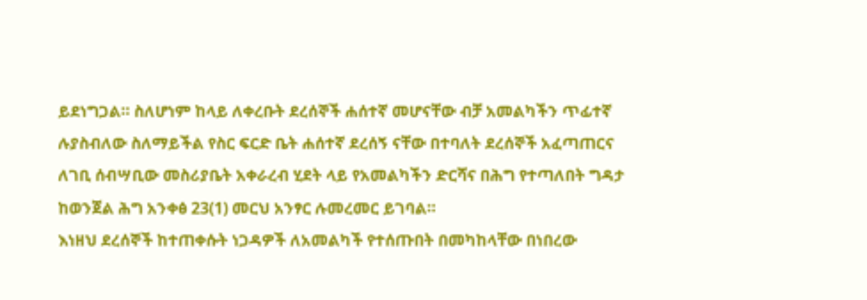ይደነግጋል። ስለሆነም ከላይ ለቀረቡት ደረሰኞች ሐሰተኛ መሆናቸው ብቻ አመልካችን ጥፊተኛ ሉያስብለው ስለማይችል የስር ፍርድ ቤት ሐሰተኛ ደረሰኝ ናቸው በተባለት ደረሰኞች አፈጣጠርና ለገቢ ሰብሣቢው መስሪያቤት አቀራረብ ሂደት ላይ የአመልካችን ድርሻና በሕግ የተጣለበት ግዳታ ከወንጀል ሕግ አንቀፅ 23(1) መርህ አንፃር ሉመረመር ይገባል።
እነዘህ ደረሰኞች ከተጠቀሱት ነጋዳዎች ለአመልካች የተሰጡበት በመካከላቸው በነበረው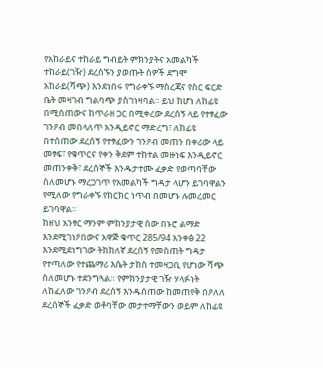የአከራይና ተከራይ ግብይት ምክንያትና አመልካች ተከራይ(ገዥ) ደረሰኙን ያወጡት ሰዎች ደግሞ አከራይ(ሻጭ) እንደነበሩ የግራቀኙ ማስረጃና የስር ፍርድ ቤት መዛገብ ግልባጭ ያስገነዛባል። ይህ ከሆነ ለከፊዩ በሚሰጠውና ከጥራዘ ጋር በሚቀረው ደረሰኝ ላይ የተፃፈው ገንዖብ መበላለጥ አንዲይኖር ማድረግ፣ ለከፊዩ በተሰጠው ደረሰኝ የተፃፈውን ገንዖብ መጠን በቀሪው ላይ መፃፍ፣ የቁጥርና የቀን ቅደም ተከተል መዙነፍ እንዲይኖር መጠንቀቅ፣ ደረሰኞች እንዱታተሙ ፈቃድ የወጣባቸው ስለመሆኑ ማረጋገጥ የአመልካች ግዳታ ላሆን ይገባዋልን የሚለው የግራቀኙ የክርክር ነጥብ በመሆኑ ሉመረመር ይገባዋል።
ከዘህ አንፃር ማንም ምክንያታዊ ሰው በኑሮ ልማድ እንደሚገነዖበውና አዋጅ ቁጥር 285/94 አንቀፅ 22 እንደሚደነግገው ትክክለኛ ደረሰኝ የመስጠት ግዳታ የተጣለው የተጨማሪ እሴት ታክስ ተመዛጋቢ የሆነው ሻጭ ስለመሆኑ ተደንግጓል። የምክንያታዊ ገዥ ሃላፉነት ለከፈለው ገንዖብ ደረሰኝ እንዱሰጠው ከመጠየቅ በዖለለ ደረሰኞች ፈቃድ ወቶባቸው መታተማቸውን ወይም ለከፊዩ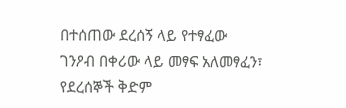በተሰጠው ደረሰኝ ላይ የተፃፈው ገንዖብ በቀሪው ላይ መፃፍ አለመፃፈን፣ የደረሰኞች ቅድም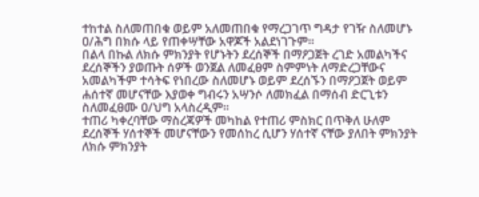ተከተል ስለመጠበቁ ወይም አለመጠበቁ የማረጋገጥ ግዳታ የገዥ ስለመሆኑ ዐ/ሕግ በክሱ ላይ የጠቀሣቸው አዋጆች አልደነገጉም።
በልላ በኩል ለክሱ ምክንያት የሆኑትን ደረሰኞች በማዖጋጀት ረገድ አመልካችና ደረሰኞችን ያወጡት ሰዎች ወንጀል ለመፈፀም ስምምነት ለማድረጋቸውና አመልካችም ተሳትፍ የነበረው ስለመሆኑ ወይም ደረሰኙን በማዖጋጀት ወይም ሐሰተኛ መሆናቸው እያወቀ ግብሩን አሣንሶ ለመክፈል በማሰብ ድርጊቱን ስለመፈፀሙ ዐ/ህግ አላስረዲም።
ተጠሪ ካቀረባቸው ማስረጃዎች መካከል የተጠሪ ምስክር በጥቅለ ሁለም ደረሰኞች ሃሰተኞች መሆናቸውን የመሰከረ ሲሆን ሃሰተኛ ናቸው ያለበት ምክንያት ለክሱ ምክንያት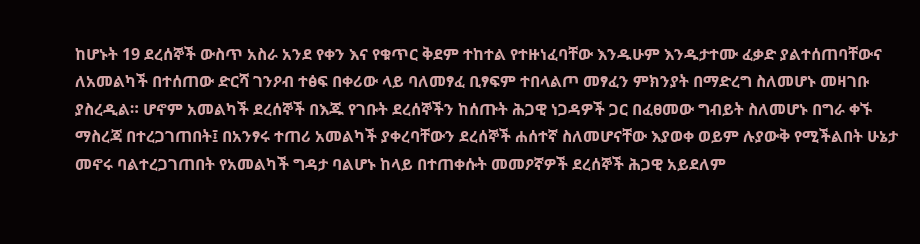ከሆኑት 19 ደረሰኞች ውስጥ አስራ አንደ የቀን እና የቁጥር ቅደም ተከተል የተዙነፈባቸው እንዱሁም እንዱታተሙ ፈቃድ ያልተሰጠባቸውና ለአመልካች በተሰጠው ድርሻ ገንዖብ ተፅፍ በቀሪው ላይ ባለመፃፈ ቢፃፍም ተበላልጦ መፃፈን ምክንያት በማድረግ ስለመሆኑ መዛገቡ ያስረዲል። ሆኖም አመልካች ደረሰኞች በእጁ የገቡት ደረሰኞችን ከሰጡት ሕጋዊ ነጋዳዎች ጋር በፈፀመው ግብይት ስለመሆኑ በግራ ቀኙ ማስረጃ በተረጋገጠበት፤ በአንፃሩ ተጠሪ አመልካች ያቀረባቸውን ደረሰኞች ሐሰተኛ ስለመሆናቸው እያወቀ ወይም ሉያውቅ የሚችልበት ሁኔታ መኖሩ ባልተረጋገጠበት የአመልካች ግዳታ ባልሆኑ ከላይ በተጠቀሱት መመዖኛዎች ደረሰኞች ሕጋዊ አይደለም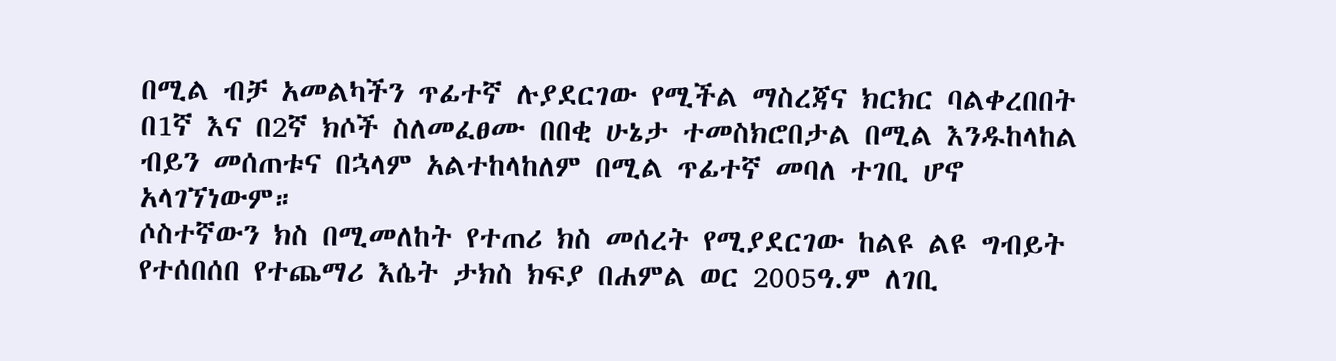በሚል ብቻ አመልካችን ጥፊተኛ ሉያደርገው የሚችል ማስረጃና ክርክር ባልቀረበበት በ1ኛ እና በ2ኛ ክሶች ስለመፈፀሙ በበቂ ሁኔታ ተመስክሮበታል በሚል እንዱከላከል ብይን መሰጠቱና በኋላም አልተከላከለም በሚል ጥፊተኛ መባለ ተገቢ ሆኖ አላገኘነውም።
ሶስተኛውን ክስ በሚመለከት የተጠሪ ክስ መሰረት የሚያደርገው ከልዩ ልዩ ግብይት የተሰበሰበ የተጨማሪ እሴት ታክስ ክፍያ በሐምል ወር 2005ዓ.ም ለገቢ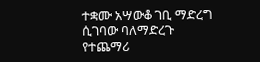ተቋሙ አሣውቆ ገቢ ማድረግ ሲገባው ባለማድረጉ የተጨማሪ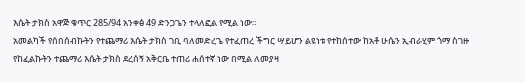እሴት ታክስ አዋጅ ቁጥር 285/94 አንቀፅ 49 ድንጋጌን ተላለፎል የሚል ነው።
አመልካች የሰበሰብኩትን የተጨማሪ እሴት ታክስ ገቢ ባለመድረጌ የተፈጠረ ችግር ሣይሆን ልዩነቱ የተከሰተው ከአቶ ሁሴን ኢብራሂም ጎማ ስገዙ የከፈልኩትን ተጨማሪ እሴት ታክስ ደረሰኝ አቅርቤ ተጠሪ ሐሰተኛ ነው በሚል ለመያዛ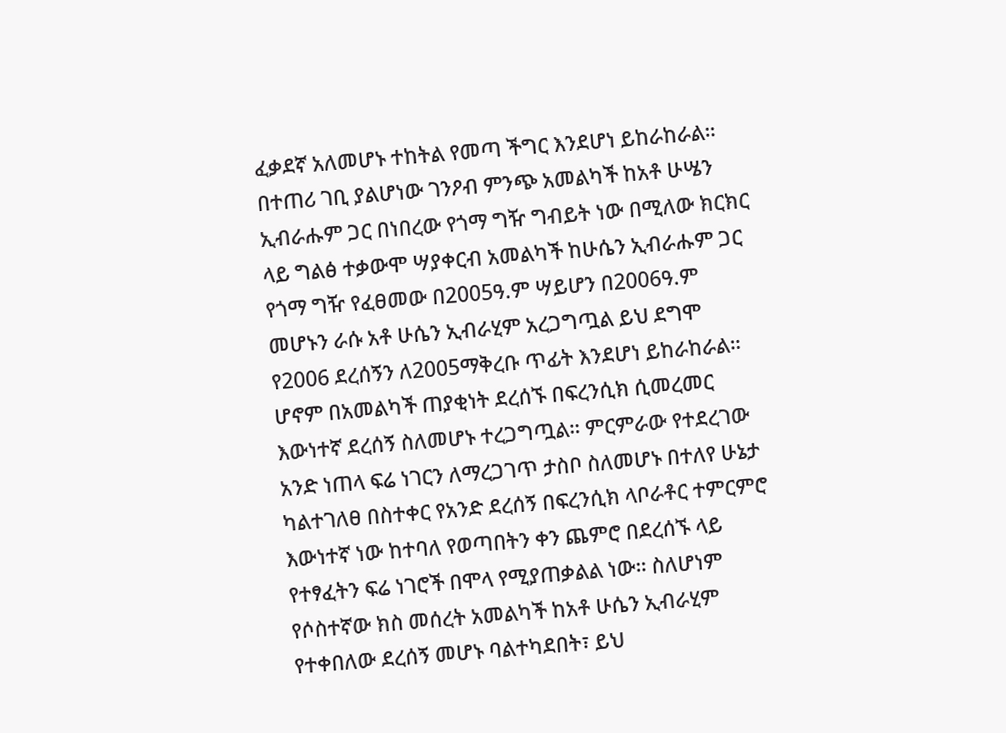ፈቃደኛ አለመሆኑ ተከትል የመጣ ችግር እንደሆነ ይከራከራል።
በተጠሪ ገቢ ያልሆነው ገንዖብ ምንጭ አመልካች ከአቶ ሁሤን ኢብራሑም ጋር በነበረው የጎማ ግዥ ግብይት ነው በሚለው ክርክር ላይ ግልፅ ተቃውሞ ሣያቀርብ አመልካች ከሁሴን ኢብራሑም ጋር የጎማ ግዥ የፈፀመው በ2005ዓ.ም ሣይሆን በ2006ዓ.ም መሆኑን ራሱ አቶ ሁሴን ኢብራሂም አረጋግጧል ይህ ደግሞ የ2006 ደረሰኝን ለ2005ማቅረቡ ጥፊት እንደሆነ ይከራከራል። ሆኖም በአመልካች ጠያቂነት ደረሰኙ በፍረንሲክ ሲመረመር እውነተኛ ደረሰኝ ስለመሆኑ ተረጋግጧል። ምርምራው የተደረገው አንድ ነጠላ ፍሬ ነገርን ለማረጋገጥ ታስቦ ስለመሆኑ በተለየ ሁኔታ ካልተገለፀ በስተቀር የአንድ ደረሰኝ በፍረንሲክ ላቦራቶር ተምርምሮ እውነተኛ ነው ከተባለ የወጣበትን ቀን ጨምሮ በደረሰኙ ላይ የተፃፈትን ፍሬ ነገሮች በሞላ የሚያጠቃልል ነው። ስለሆነም የሶስተኛው ክስ መሰረት አመልካች ከአቶ ሁሴን ኢብራሂም የተቀበለው ደረሰኝ መሆኑ ባልተካደበት፣ ይህ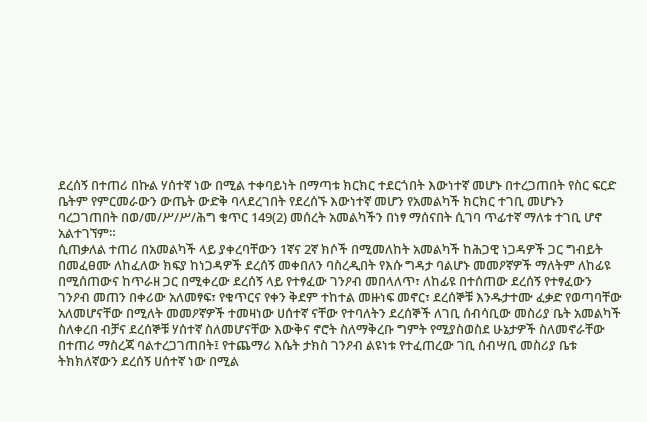ደረሰኝ በተጠሪ በኩል ሃሰተኛ ነው በሚል ተቀባይነት በማጣቱ ክርክር ተደርጎበት እውነተኛ መሆኑ በተረጋጠበት የስር ፍርድ ቤትም የምርመራውን ውጤት ውድቅ ባላደረገበት የደረሰኙ እውነተኛ መሆን የአመልካች ክርክር ተገቢ መሆኑን ባረጋገጠበት በወ/መ/ሥ/ሥ/ሕግ ቁጥር 149(2) መሰረት አመልካችን በነፃ ማሰናበት ሲገባ ጥፊተኛ ማለቱ ተገቢ ሆኖ አልተገኘም።
ሲጠቃለል ተጠሪ በአመልካች ላይ ያቀረባቸውን 1ኛና 2ኛ ክሶች በሚመለከት አመልካች ከሕጋዊ ነጋዳዎች ጋር ግብይት በመፈፀሙ ለከፈለው ክፍያ ከነጋዳዎች ደረሰኝ መቀበለን ባስረዲበት የእሱ ግዳታ ባልሆኑ መመዖኛዎች ማለትም ለከፊዩ በሚሰጠውና ከጥራዘ ጋር በሚቀረው ደረሰኝ ላይ የተፃፈው ገንዖብ መበላለጥ፣ ለከፊዩ በተሰጠው ደረሰኝ የተፃፈውን ገንዖብ መጠን በቀሪው አለመፃፍ፣ የቁጥርና የቀን ቅደም ተከተል መዙነፍ መኖር፣ ደረሰኞቹ እንዱታተሙ ፈቃድ የወጣባቸው አለመሆናቸው በሚለት መመዖኛዎች ተመዛነው ሀሰተኛ ናቸው የተባለትን ደረሰኞች ለገቢ ሰብሳቢው መስሪያ ቤት አመልካች ስለቀረበ ብቻና ደረሰኞቹ ሃሰተኛ ስለመሆናቸው እውቅና ኖሮት ስለማቅረቡ ግምት የሚያስወስደ ሁኔታዎች ስለመኖራቸው በተጠሪ ማስረጃ ባልተረጋገጠበት፤ የተጨማሪ እሴት ታክስ ገንዖብ ልዩነቱ የተፈጠረው ገቢ ሰብሣቢ መስሪያ ቤቱ ትክክለኛውን ደረሰኝ ሀሰተኛ ነው በሚል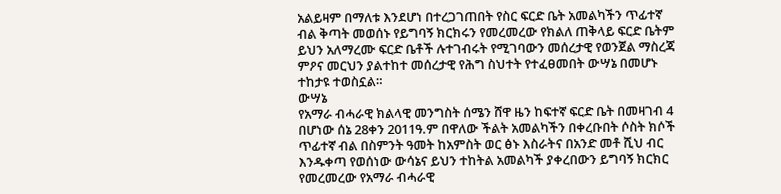አልይዛም በማለቱ እንደሆነ በተረጋገጠበት የስር ፍርድ ቤት አመልካችን ጥፊተኛ ብል ቅጣት መወሰኑ የይግባኝ ክርክሩን የመረመረው የክልለ ጠቅላይ ፍርድ ቤትም ይህን አለማረሙ ፍርድ ቤቶች ሉተገብሩት የሚገባውን መሰረታዊ የወንጀል ማስረጃ ምዖና መርህን ያልተከተ መሰረታዊ የሕግ ስህተት የተፈፀመበት ውሣኔ በመሆኑ ተከታዩ ተወስኗል።
ውሣኔ
የአማራ ብሓራዊ ክልላዊ መንግስት ሰሜን ሸዋ ዜን ከፍተኛ ፍርድ ቤት በመዛገብ 4 በሆነው ሰኔ 28ቀን 2011ዓ.ም በዋለው ችልት አመልካችን በቀረቡበት ሶስት ክሶች ጥፊተኛ ብል በስምንት ዓመት ከአምስት ወር ፅኑ እስራትና በአንድ መቶ ሺህ ብር እንዱቀጣ የወሰነው ውሳኔና ይህን ተከትል አመልካች ያቀረበውን ይግባኝ ክርክር የመረመረው የአማራ ብሓራዊ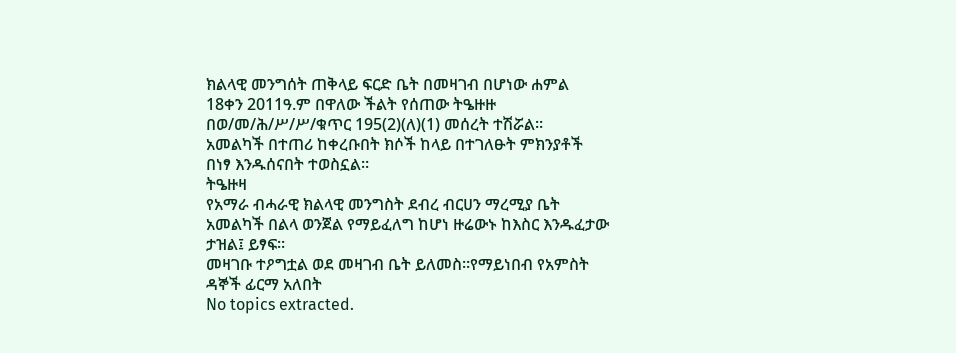ክልላዊ መንግሰት ጠቅላይ ፍርድ ቤት በመዛገብ በሆነው ሐምል 18ቀን 2011ዓ.ም በዋለው ችልት የሰጠው ትዔዙዙ በወ/መ/ሕ/ሥ/ሥ/ቁጥር 195(2)(ለ)(1) መሰረት ተሽሯል።
አመልካች በተጠሪ ከቀረቡበት ክሶች ከላይ በተገለፁት ምክንያቶች በነፃ እንዱሰናበት ተወስኗል።
ትዔዙዛ
የአማራ ብሓራዊ ክልላዊ መንግስት ደብረ ብርሀን ማረሚያ ቤት አመልካች በልላ ወንጀል የማይፈለግ ከሆነ ዙሬውኑ ከእስር እንዱፈታው ታዝል፤ ይፃፍ።
መዛገቡ ተዖግቷል ወደ መዛገብ ቤት ይለመስ።የማይነበብ የአምስት ዳኞች ፊርማ አለበት
No topics extracted.